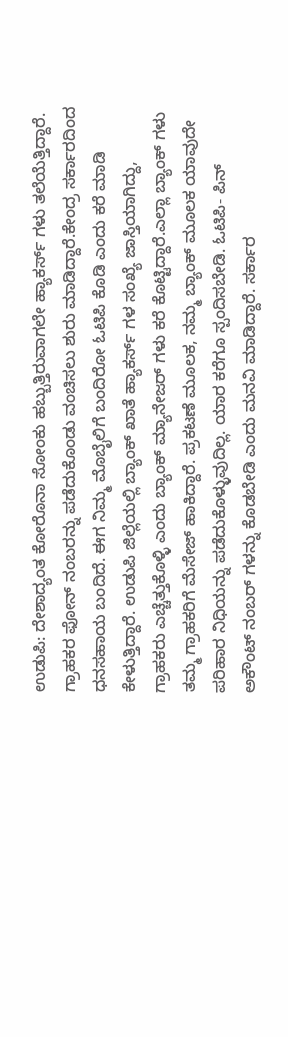ಉಡುಪಿ: ದೇಶಾದ್ಯಂತ ಕೋರೊನಾ ಸೋಂಕು ಹಬ್ಬುತ್ತಿರುವಾಗಲೇ ಹ್ಯಾಕರ್ಸ್ ಗಳು ತಲೆಯೆತ್ತಿದ್ದಾರೆ. ಗ್ರಾಹಕರ ಫೋನ್ ನಂಬರನ್ನು ಪಡೆದುಕೊಂಡು ವಂಚಿಸಲು ಶುರು ಮಾಡಿದ್ದಾರೆ.ಕೇಂದ್ರ ಸರ್ಕಾರದಿಂದ ಧನಸಹಾಯ ಬಂದಿದೆ. ಈಗ ನಿಮ್ಮ ಮೊಬೈಲಿಗೆ ಬಂದಿರೋ ಓಟಿಪಿ ಕೊಡಿ ಎಂದು ಕರೆ ಮಾಡಿ ಕೇಳುತ್ತಿದ್ದಾರೆ. ಉಡುಪಿ ಜಿಲ್ಲೆಯಲ್ಲಿ ಬ್ಯಾಂಕ್ ಖಾತೆ ಹ್ಯಾಕರ್ಸ್ ಗಳ ಸಂಖ್ಯೆ ಜಾಸ್ತಿಯಾಗಿದ್ದು, ಗ್ರಾಹಕರು ಎಚ್ಚೆತ್ತುಕೊಳ್ಳಿ ಎಂದು ಬ್ಯಾಂಕ್ ಮ್ಯಾನೇಜರ್ ಗಳು ಕರೆ ಕೊಟ್ಟಿದ್ದಾರೆ.ಎಲ್ಲಾ ಬ್ಯಾಂಕ್ ಗಳು ತಮ್ಮ ಗ್ರಾಹಕರಿಗೆ ಮೆಸೇಜ್ ಹಾಕಿದ್ದಾರೆ. ಪ್ರಕಟಣೆ ಮೂಲಕ, ನಮ್ಮ ಬ್ಯಾಂಕ್ ಮೂಲಕ ಯಾವುದೇ ಪರಿಹಾರ ನಿಧಿಯನ್ನು ಪಡೆದುಕೊಳ್ಳುವುದಿಲ್ಲ. ಯಾರ ಕರೆಗೂ ಸ್ಪಂದಿಸಬೇಡಿ. ಓಟಿಪಿ- ಪಿನ್ ಅಕೌಂಟ್ ನಂಬರ್ ಗಳನ್ನು ಕೊಡಬೇಡಿ ಎಂದು ಮನವಿ ಮಾಡಿದ್ದಾರೆ. ಸರ್ಕಾರ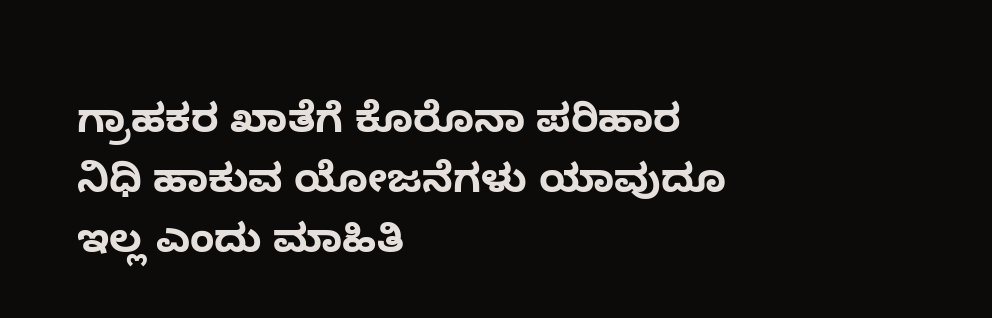ಗ್ರಾಹಕರ ಖಾತೆಗೆ ಕೊರೊನಾ ಪರಿಹಾರ ನಿಧಿ ಹಾಕುವ ಯೋಜನೆಗಳು ಯಾವುದೂ ಇಲ್ಲ ಎಂದು ಮಾಹಿತಿ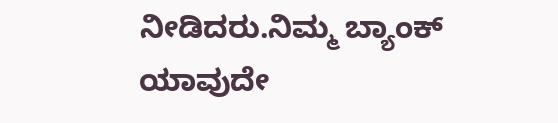ನೀಡಿದರು.ನಿಮ್ಮ ಬ್ಯಾಂಕ್ ಯಾವುದೇ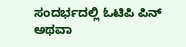ಸಂದರ್ಭದಲ್ಲಿ ಓಟಿಪಿ ಪಿನ್ ಅಥವಾ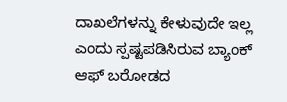ದಾಖಲೆಗಳನ್ನು ಕೇಳುವುದೇ ಇಲ್ಲ ಎಂದು ಸ್ಪಷ್ಟಪಡಿಸಿರುವ ಬ್ಯಾಂಕ್ ಆಫ್ ಬರೋಡದ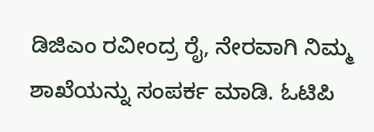ಡಿಜಿಎಂ ರವೀಂದ್ರ ರೈ, ನೇರವಾಗಿ ನಿಮ್ಮ ಶಾಖೆಯನ್ನು ಸಂಪರ್ಕ ಮಾಡಿ. ಓಟಿಪಿ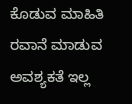ಕೊಡುವ ಮಾಹಿತಿ ರವಾನೆ ಮಾಡುವ ಅವಶ್ಯಕತೆ ಇಲ್ಲ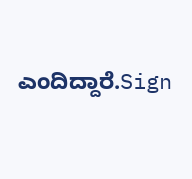ಎಂದಿದ್ದಾರೆ.Sign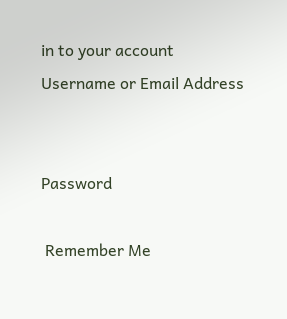in to your account
Username or Email Address


Password

 Remember Me